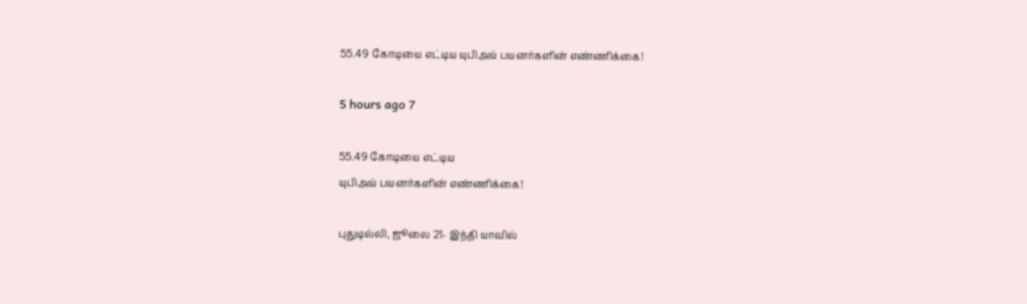55.49 கோடியை எட்டிய யுபிஅய் பயனர்களின் எண்ணிக்கை!

5 hours ago 7

55.49 கோடியை எட்டிய
யுபிஅய் பயனர்களின் எண்ணிக்கை!

புதுடில்லி, ஜூலை 21- இந்தி யாவில்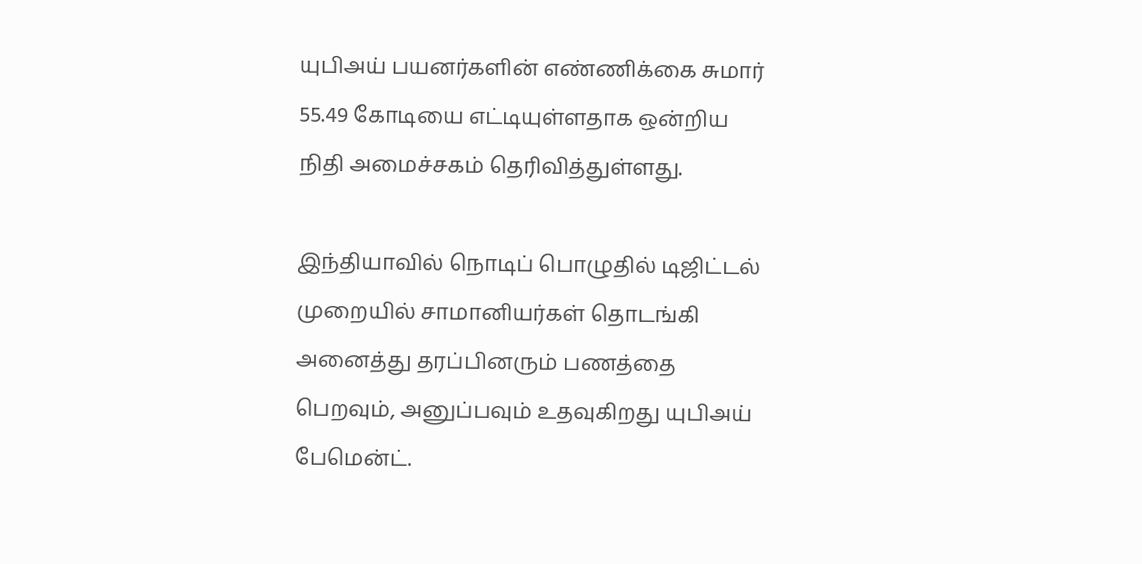யுபிஅய் பயனர்களின் எண்ணிக்கை சுமார் 55.49 கோடியை எட்டியுள்ளதாக ஒன்றிய நிதி அமைச்சகம் தெரிவித்துள்ளது.

இந்தியாவில் நொடிப் பொழுதில் டிஜிட்டல் முறையில் சாமானியர்கள் தொடங்கி அனைத்து தரப்பினரும் பணத்தை பெறவும், அனுப்பவும் உதவுகிறது யுபிஅய் பேமென்ட்.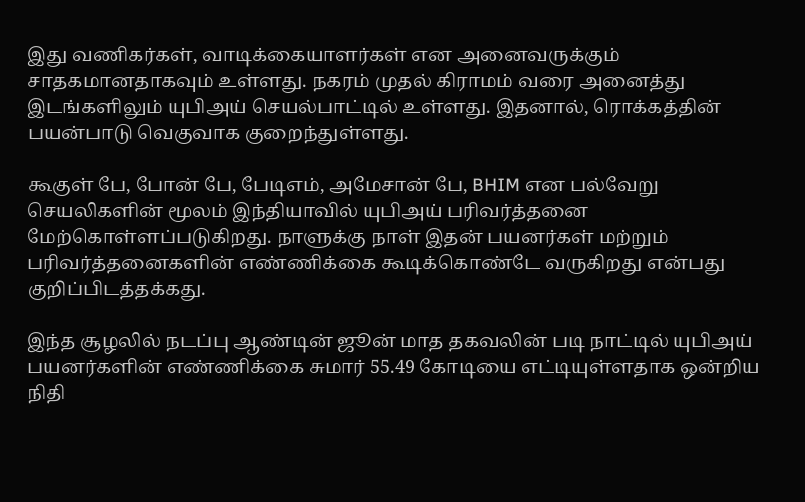இது வணிகர்கள், வாடிக்கையாளர்கள் என அனைவருக்கும் சாதகமானதாகவும் உள்ளது. நகரம் முதல் கிராமம் வரை அனைத்து இடங்களிலும் யுபிஅய் செயல்பாட்டில் உள்ளது. இதனால், ரொக்கத்தின் பயன்பாடு வெகுவாக குறைந்துள்ளது.

கூகுள் பே, போன் பே, பேடிஎம், அமேசான் பே, BHIM என பல்வேறு செயலிகளின் மூலம் இந்தியாவில் யுபிஅய் பரிவர்த்தனை மேற்கொள்ளப்படுகிறது. நாளுக்கு நாள் இதன் பயனர்கள் மற்றும் பரிவர்த்தனைகளின் எண்ணிக்கை கூடிக்கொண்டே வருகிறது என்பது குறிப்பிடத்தக்கது.

இந்த சூழலில் நடப்பு ஆண்டின் ஜூன் மாத தகவலின் படி நாட்டில் யுபிஅய் பயனர்களின் எண்ணிக்கை சுமார் 55.49 கோடியை எட்டியுள்ளதாக ஒன்றிய நிதி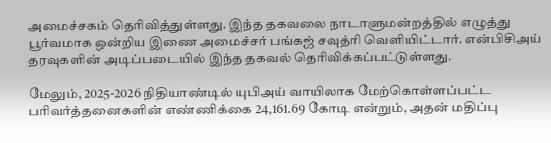அமைச்சகம் தெரிவித்துள்ளது. இந்த தகவலை நாடாளுமன்றத்தில் எழுத்து பூர்வமாக ஒன்றிய இணை அமைச்சர் பங்கஜ் சவுத்ரி வெளியிட்டார். என்பிசிஅய் தரவுகளின் அடிப்படையில் இந்த தகவல் தெரிவிக்கப்பட்டுள்ளது.

மேலும், 2025-2026 நிதியாண்டில் யுபிஅய் வாயிலாக மேற்கொள்ளப்பட்ட பரிவர்த்தனைகளின் எண்ணிக்கை 24,161.69 கோடி என்றும், அதன் மதிப்பு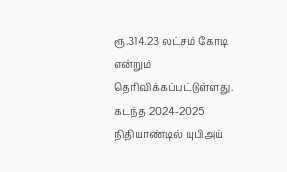ரூ.314.23 லட்சம் கோடி என்றும் தெரிவிக்கப்பட்டுள்ளது. கடந்த 2024-2025 நிதியாண்டில் யுபிஅய்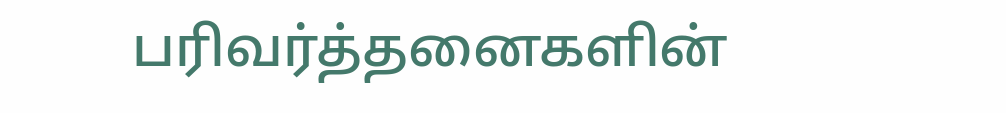பரிவர்த்தனைகளின்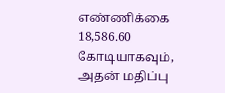எண்ணிக்கை 18,586.60 கோடியாகவும், அதன் மதிப்பு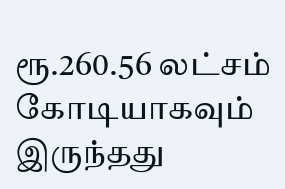ரூ.260.56 லட்சம் கோடியாகவும் இருந்தது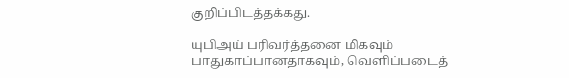குறிப்பிடத்தக்கது.

யுபிஅய் பரிவர்த்தனை மிகவும் பாதுகாப்பானதாகவும், வெளிப்படைத்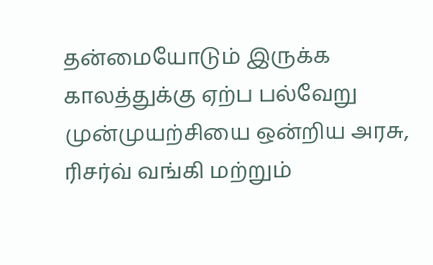தன்மையோடும் இருக்க காலத்துக்கு ஏற்ப பல்வேறு முன்முயற்சியை ஒன்றிய அரசு, ரிசர்வ் வங்கி மற்றும்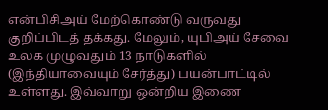என்பிசிஅய் மேற்கொண்டு வருவது குறிப்பிடத் தக்கது. மேலும், யுபிஅய் சேவை உலக முழுவதும் 13 நாடுகளில் (இந்தியாவையும் சேர்த்து) பயன்பாட்டில் உள்ளது. இவ்வாறு ஒன்றிய இணை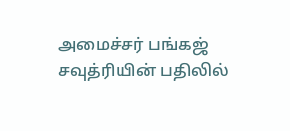அமைச்சர் பங்கஜ் சவுத்ரியின் பதிலில்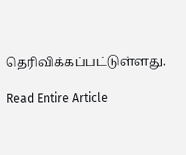தெரிவிக்கப்பட்டுள்ளது.

Read Entire Article